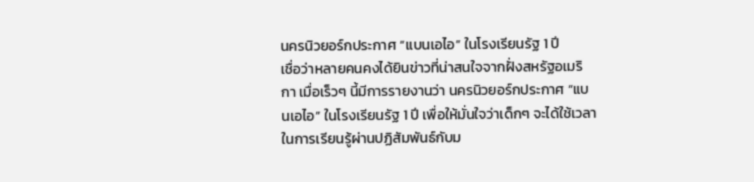นครนิวยอร์กประกาศ “แบนเอไอ” ในโรงเรียนรัฐ 1 ปี
เชื่อว่าหลายคนคงได้ยินข่าวที่น่าสนใจจากฝั่งสหรัฐอเมริกา เมื่อเร็วๆ นี้มีการรายงานว่า นครนิวยอร์กประกาศ “แบนเอไอ” ในโรงเรียนรัฐ 1 ปี เพื่อให้มั่นใจว่าเด็กๆ จะได้ใช้เวลาในการเรียนรู้ผ่านปฏิสัมพันธ์กับม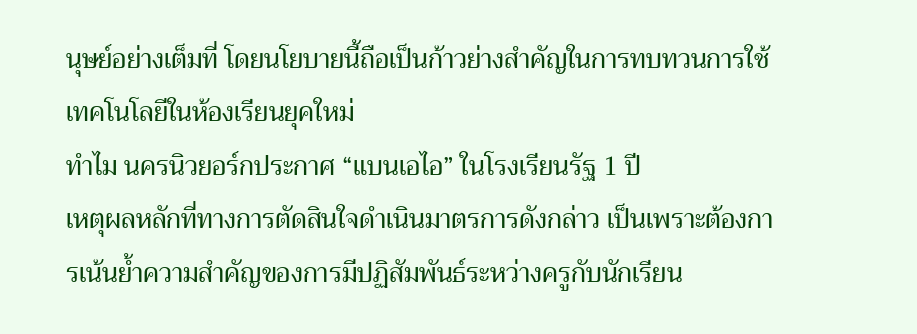นุษย์อย่างเต็มที่ โดยนโยบายนี้ถือเป็นก้าวย่างสำคัญในการทบทวนการใช้เทคโนโลยีในห้องเรียนยุคใหม่
ทำไม นครนิวยอร์กประกาศ “แบนเอไอ” ในโรงเรียนรัฐ 1 ปี
เหตุผลหลักที่ทางการตัดสินใจดำเนินมาตรการดังกล่าว เป็นเพราะต้องการเน้นย้ำความสำคัญของการมีปฏิสัมพันธ์ระหว่างครูกับนักเรียน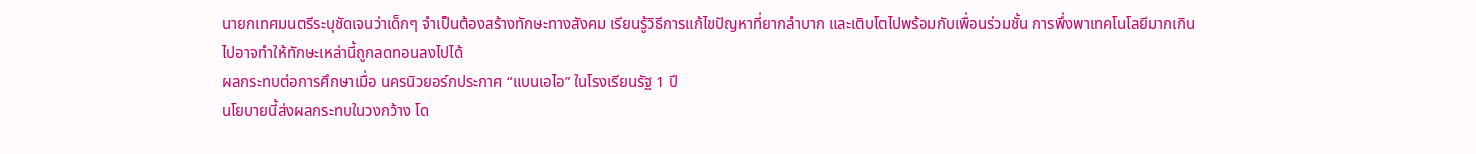นายกเทศมนตรีระบุชัดเจนว่าเด็กๆ จำเป็นต้องสร้างทักษะทางสังคม เรียนรู้วิธีการแก้ไขปัญหาที่ยากลำบาก และเติบโตไปพร้อมกับเพื่อนร่วมชั้น การพึ่งพาเทคโนโลยีมากเกินไปอาจทำให้ทักษะเหล่านี้ถูกลดทอนลงไปได้
ผลกระทบต่อการศึกษาเมื่อ นครนิวยอร์กประกาศ “แบนเอไอ” ในโรงเรียนรัฐ 1 ปี
นโยบายนี้ส่งผลกระทบในวงกว้าง โด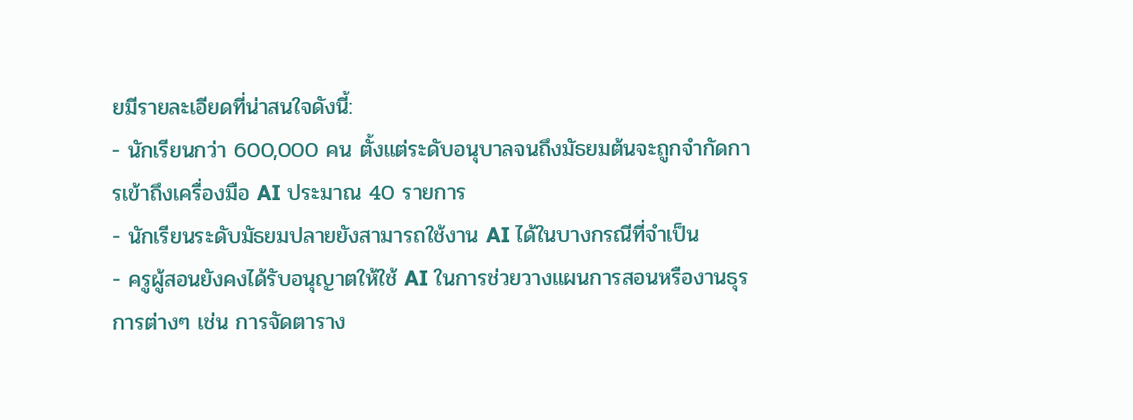ยมีรายละเอียดที่น่าสนใจดังนี้:
- นักเรียนกว่า 600,000 คน ตั้งแต่ระดับอนุบาลจนถึงมัธยมต้นจะถูกจำกัดการเข้าถึงเครื่องมือ AI ประมาณ 40 รายการ
- นักเรียนระดับมัธยมปลายยังสามารถใช้งาน AI ได้ในบางกรณีที่จำเป็น
- ครูผู้สอนยังคงได้รับอนุญาตให้ใช้ AI ในการช่วยวางแผนการสอนหรืองานธุรการต่างๆ เช่น การจัดตาราง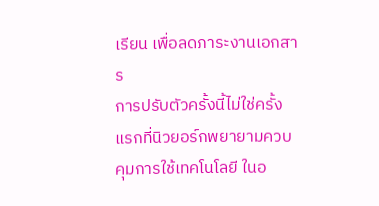เรียน เพื่อลดภาระงานเอกสาร
การปรับตัวครั้งนี้ไม่ใช่ครั้งแรกที่นิวยอร์กพยายามควบคุมการใช้เทคโนโลยี ในอ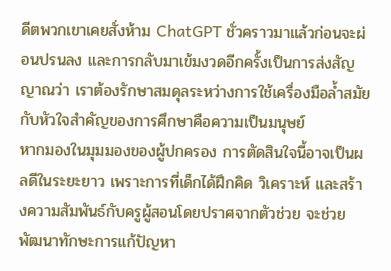ดีตพวกเขาเคยสั่งห้าม ChatGPT ชั่วคราวมาแล้วก่อนจะผ่อนปรนลง และการกลับมาเข้มงวดอีกครั้งเป็นการส่งสัญญาณว่า เราต้องรักษาสมดุลระหว่างการใช้เครื่องมือล้ำสมัยกับหัวใจสำคัญของการศึกษาคือความเป็นมนุษย์
หากมองในมุมมองของผู้ปกครอง การตัดสินใจนี้อาจเป็นผลดีในระยะยาว เพราะการที่เด็กได้ฝึกคิด วิเคราะห์ และสร้างความสัมพันธ์กับครูผู้สอนโดยปราศจากตัวช่วย จะช่วยพัฒนาทักษะการแก้ปัญหา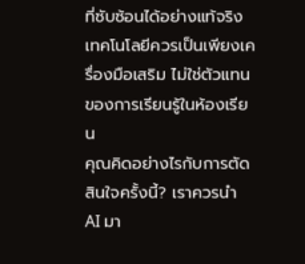ที่ซับซ้อนได้อย่างแท้จริง เทคโนโลยีควรเป็นเพียงเครื่องมือเสริม ไม่ใช่ตัวแทนของการเรียนรู้ในห้องเรียน
คุณคิดอย่างไรกับการตัดสินใจครั้งนี้? เราควรนำ AI มา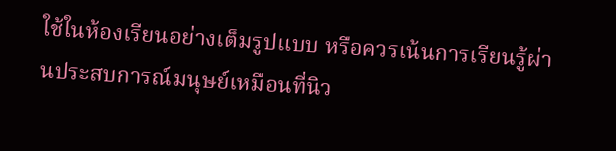ใช้ในห้องเรียนอย่างเต็มรูปแบบ หรือควรเน้นการเรียนรู้ผ่านประสบการณ์มนุษย์เหมือนที่นิว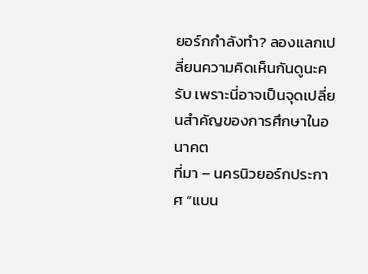ยอร์กกำลังทำ? ลองแลกเปลี่ยนความคิดเห็นกันดูนะครับ เพราะนี่อาจเป็นจุดเปลี่ยนสำคัญของการศึกษาในอนาคต
ที่มา – นครนิวยอร์กประกาศ “แบน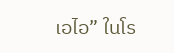เอไอ” ในโร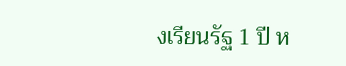งเรียนรัฐ 1 ปี ห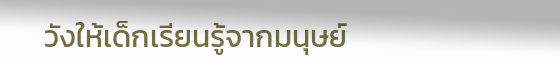วังให้เด็กเรียนรู้จากมนุษย์